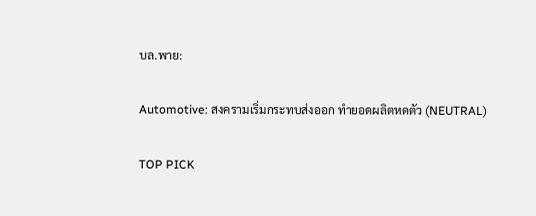บล.พาย:

Automotive: สงครามเริ่มกระทบส่งออก ทำยอดผลิตหดตัว (NEUTRAL)

TOP PICK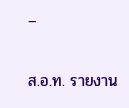–

ส.อ.ท. รายงาน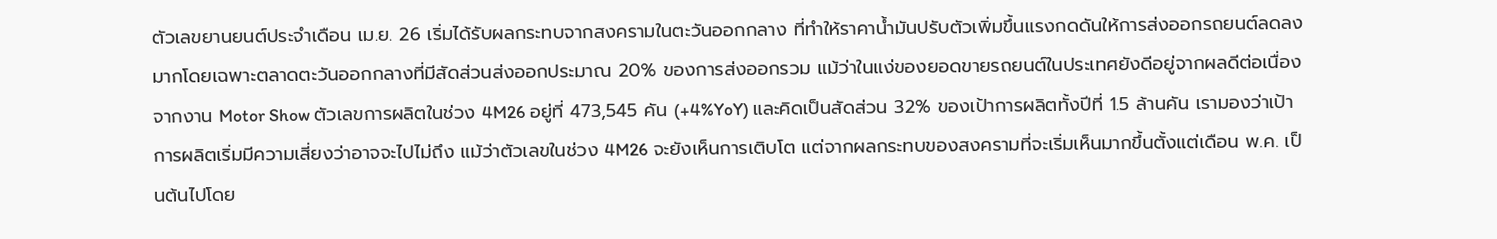ตัวเลขยานยนต์ประจำเดือน เม.ย. 26 เริ่มได้รับผลกระทบจากสงครามในตะวันออกกลาง ที่ทำให้ราคาน้ำมันปรับตัวเพิ่มขึ้นแรงกดดันให้การส่งออกรถยนต์ลดลงมากโดยเฉพาะตลาดตะวันออกกลางที่มีสัดส่วนส่งออกประมาณ 20% ของการส่งออกรวม แม้ว่าในแง่ของยอดขายรถยนต์ในประเทศยังดีอยู่จากผลดีต่อเนื่องจากงาน Motor Show ตัวเลขการผลิตในช่วง 4M26 อยู่ที่ 473,545 คัน (+4%YoY) และคิดเป็นสัดส่วน 32% ของเป้าการผลิตทั้งปีที่ 1.5 ล้านคัน เรามองว่าเป้าการผลิตเริ่มมีความเสี่ยงว่าอาจจะไปไม่ถึง แม้ว่าตัวเลขในช่วง 4M26 จะยังเห็นการเติบโต แต่จากผลกระทบของสงครามที่จะเริ่มเห็นมากขึ้นตั้งแต่เดือน พ.ค. เป็นต้นไปโดย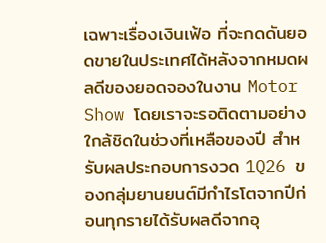เฉพาะเรื่องเงินเฟ้อ ที่จะกดดันยอดขายในประเทศได้หลังจากหมดผลดีของยอดจองในงาน Motor Show โดยเราจะรอติดตามอย่างใกล้ชิดในช่วงที่เหลือของปี สำหรับผลประกอบการงวด 1Q26 ของกลุ่มยานยนต์มีกำไรโตจากปีก่อนทุกรายได้รับผลดีจากอุ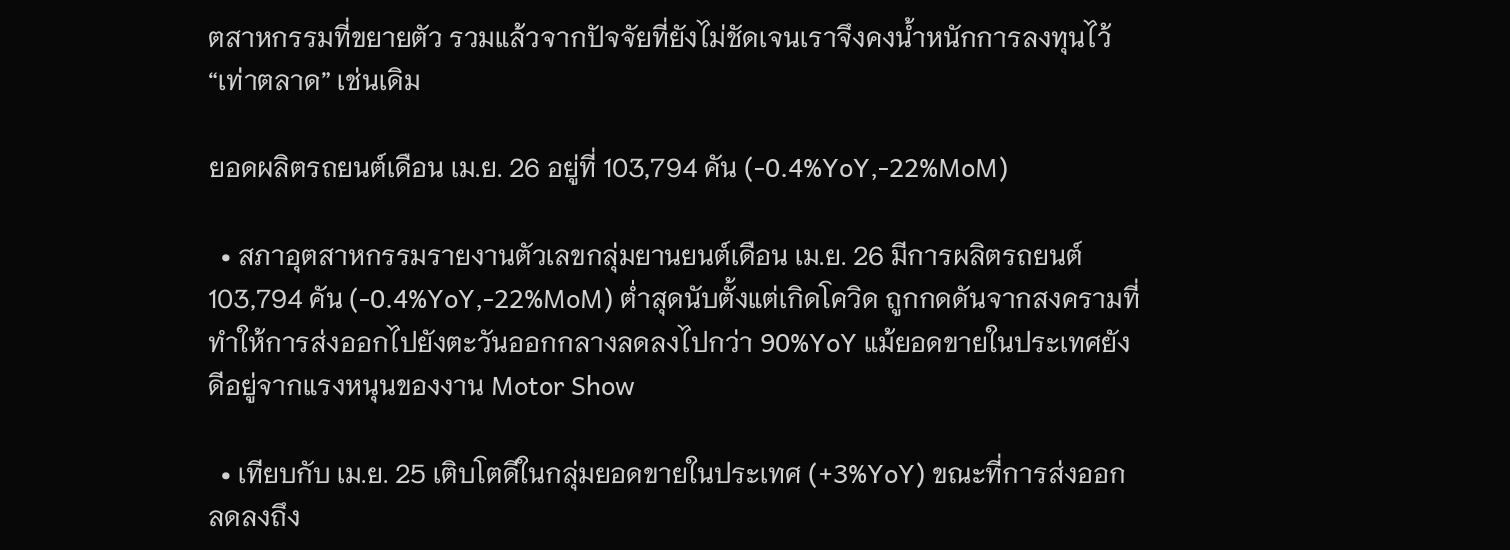ตสาหกรรมที่ขยายตัว รวมแล้วจากปัจจัยที่ยังไม่ชัดเจนเราจึงคงน้ำหนักการลงทุนไว้ “เท่าตลาด” เช่นเดิม

ยอดผลิตรถยนต์เดือน เม.ย. 26 อยู่ที่ 103,794 คัน (-0.4%YoY,-22%MoM)

  • สภาอุตสาหกรรมรายงานตัวเลขกลุ่มยานยนต์เดือน เม.ย. 26 มีการผลิตรถยนต์ 103,794 คัน (-0.4%YoY,-22%MoM) ต่ำสุดนับตั้งแต่เกิดโควิด ถูกกดดันจากสงครามที่ทำให้การส่งออกไปยังตะวันออกกลางลดลงไปกว่า 90%YoY แม้ยอดขายในประเทศยังดีอยู่จากแรงหนุนของงาน Motor Show

  • เทียบกับ เม.ย. 25 เติบโตดีในกลุ่มยอดขายในประเทศ (+3%YoY) ขณะที่การส่งออกลดลงถึง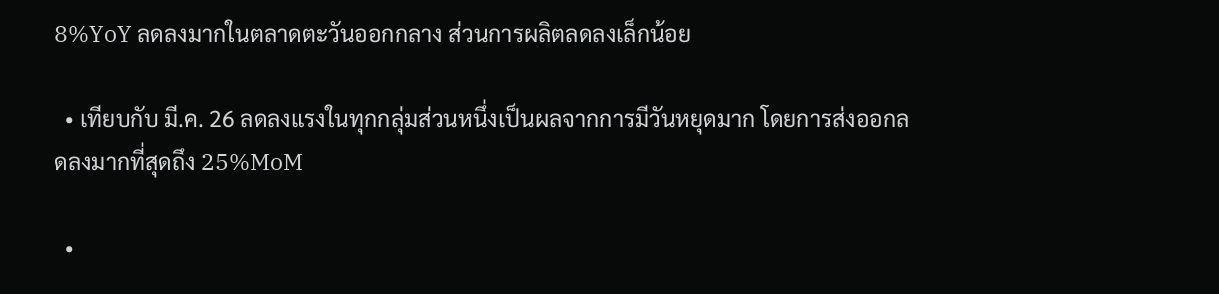8%YoY ลดลงมากในตลาดตะวันออกกลาง ส่วนการผลิตลดลงเล็กน้อย

  • เทียบกับ มี.ค. 26 ลดลงแรงในทุกกลุ่มส่วนหนึ่งเป็นผลจากการมีวันหยุดมาก โดยการส่งออกลดลงมากที่สุดถึง 25%MoM

  •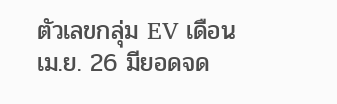ตัวเลขกลุ่ม EV เดือน เม.ย. 26 มียอดจด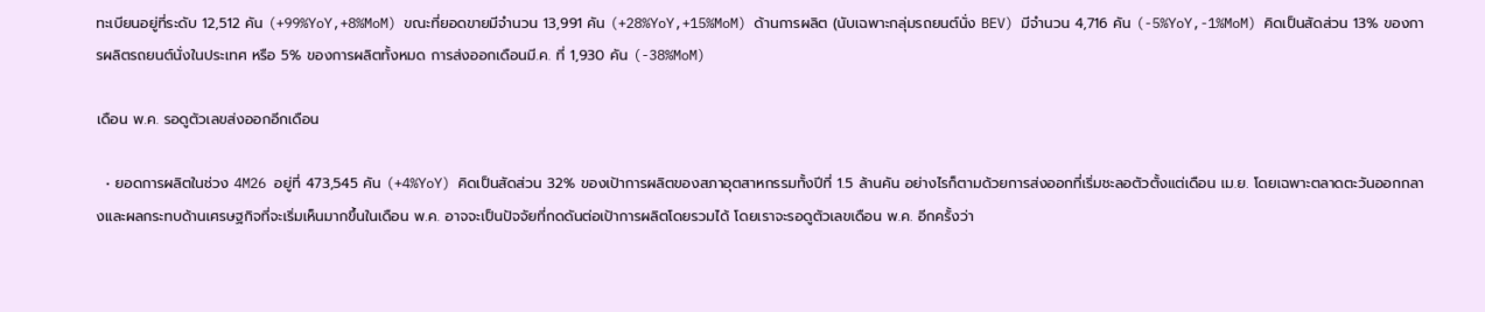ทะเบียนอยู่ที่ระดับ 12,512 คัน (+99%YoY,+8%MoM) ขณะที่ยอดขายมีจำนวน 13,991 คัน (+28%YoY,+15%MoM) ด้านการผลิต (นับเฉพาะกลุ่มรถยนต์นั่ง BEV) มีจำนวน 4,716 คัน (-5%YoY,-1%MoM) คิดเป็นสัดส่วน 13% ของการผลิตรถยนต์นั่งในประเทศ หรือ 5% ของการผลิตทั้งหมด การส่งออกเดือนมี.ค. ที่ 1,930 คัน (-38%MoM)

เดือน พ.ค. รอดูตัวเลขส่งออกอีกเดือน

  • ยอดการผลิตในช่วง 4M26 อยู่ที่ 473,545 คัน (+4%YoY) คิดเป็นสัดส่วน 32% ของเป้าการผลิตของสภาอุตสาหกรรมทั้งปีที่ 1.5 ล้านคัน อย่างไรก็ตามด้วยการส่งออกที่เริ่มชะลอตัวตั้งแต่เดือน เม.ย. โดยเฉพาะตลาดตะวันออกกลางและผลกระทบด้านเศรษฐกิจที่จะเริ่มเห็นมากขึ้นในเดือน พ.ค. อาจจะเป็นปัจจัยที่กดดันต่อเป้าการผลิตโดยรวมได้ โดยเราจะรอดูตัวเลขเดือน พ.ค. อีกครั้งว่า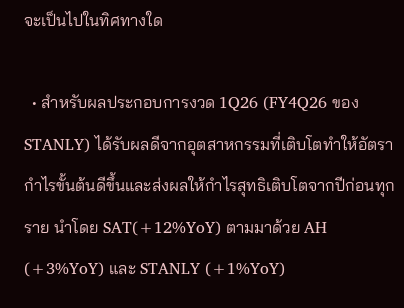จะเป็นไปในทิศทางใด

  • สำหรับผลประกอบการงวด 1Q26 (FY4Q26 ของ STANLY) ได้รับผลดีจากอุตสาหกรรมที่เติบโตทำให้อัตรากำไรขั้นต้นดีขึ้นและส่งผลให้กำไรสุทธิเติบโตจากปีก่อนทุกราย นำโดย SAT(+12%YoY) ตามมาด้วย AH (+3%YoY) และ STANLY (+1%YoY)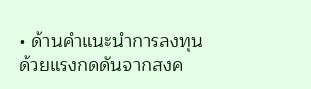• ด้านคำแนะนำการลงทุนด้วยแรงกดดันจากสงค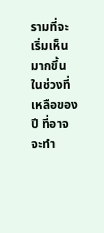รามที่จะเริ่มเห็นมากขึ้นในช่วงที่เหลือของปี ที่อาจจะทำ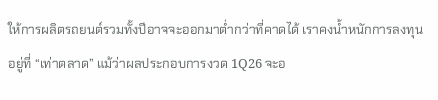ให้การผลิตรถยนต์รวมทั้งปีอาจจะออกมาต่ำกว่าที่คาดได้ เราคงน้ำหนักการลงทุนอยู่ที่ “เท่าตลาด” แม้ว่าผลประกอบการงวด 1Q26 จะอ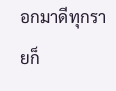อกมาดีทุกรายก็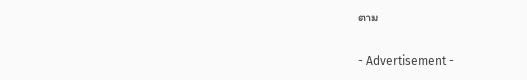ตาม

- Advertisement -